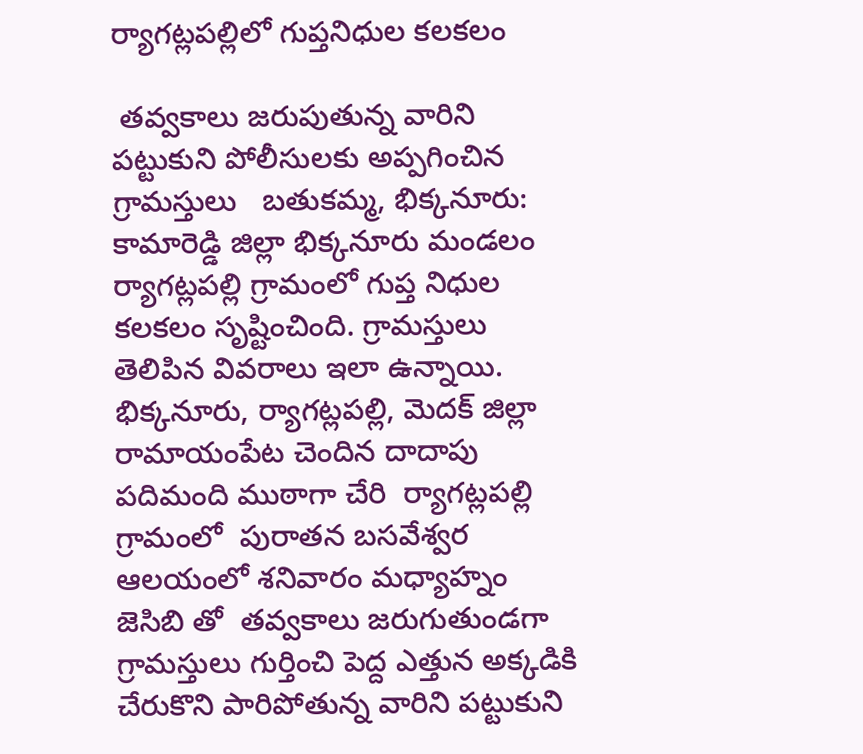ర్యాగట్లపల్లిలో గుప్తనిధుల కలకలం

 తవ్వకాలు జరుపుతున్న వారిని పట్టుకుని పోలీసులకు అప్పగించిన గ్రామస్తులు   బతుకమ్మ, భిక్కనూరు: కామారెడ్డి జిల్లా భిక్కనూరు మండలం ర్యాగట్లపల్లి గ్రామంలో గుప్త నిధుల కలకలం సృష్టించింది. గ్రామస్తులు తెలిపిన వివరాలు ఇలా ఉన్నాయి. భిక్కనూరు, ర్యాగట్లపల్లి, మెదక్ జిల్లా రామాయంపేట చెందిన దాదాపు పదిమంది ముఠాగా చేరి  ర్యాగట్లపల్లి గ్రామంలో  పురాతన బసవేశ్వర ఆలయంలో శనివారం మధ్యాహ్నం జెసిబి తో  తవ్వకాలు జరుగుతుండగా  గ్రామస్తులు గుర్తించి పెద్ద ఎత్తున అక్కడికి చేరుకొని పారిపోతున్న వారిని పట్టుకుని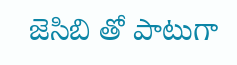జెసిబి తో పాటుగా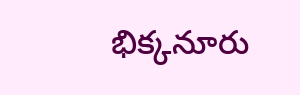భిక్కనూరు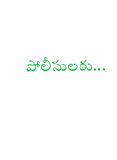పోలీసులకు...